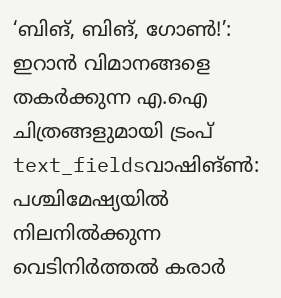‘ബിങ്, ബിങ്, ഗോൺ!’: ഇറാൻ വിമാനങ്ങളെ തകർക്കുന്ന എ.ഐ ചിത്രങ്ങളുമായി ട്രംപ്
text_fieldsവാഷിങ്ൺ: പശ്ചിമേഷ്യയിൽ നിലനിൽക്കുന്ന വെടിനിർത്തൽ കരാർ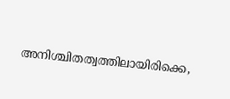അനിശ്ചിതത്വത്തിലായിരിക്കെ,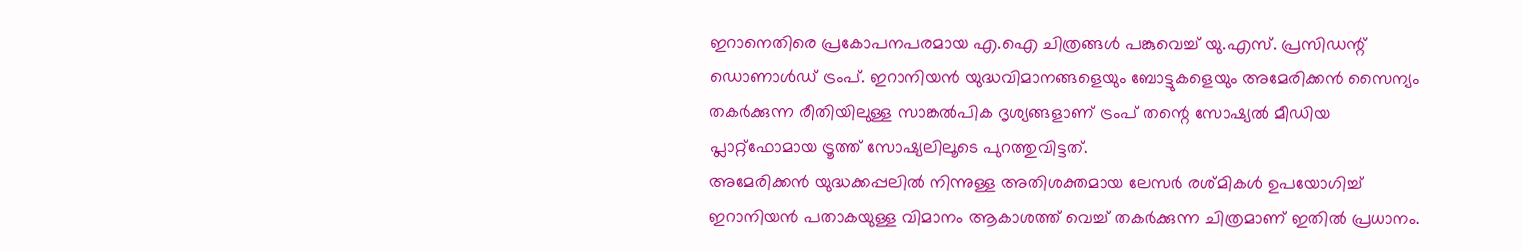ഇറാനെതിരെ പ്രകോപനപരമായ എ.ഐ ചിത്രങ്ങൾ പങ്കുവെച്ച് യു.എസ്. പ്രസിഡന്റ് ഡൊണാൾഡ് ട്രംപ്. ഇറാനിയൻ യുദ്ധവിമാനങ്ങളെയും ബോട്ടുകളെയും അമേരിക്കൻ സൈന്യം തകർക്കുന്ന രീതിയിലുള്ള സാങ്കൽപിക ദൃശ്യങ്ങളാണ് ട്രംപ് തന്റെ സോഷ്യൽ മീഡിയ പ്ലാറ്റ്ഫോമായ ട്രൂത്ത് സോഷ്യലിലൂടെ പുറത്തുവിട്ടത്.
അമേരിക്കൻ യുദ്ധക്കപ്പലിൽ നിന്നുള്ള അതിശക്തമായ ലേസർ രശ്മികൾ ഉപയോഗിച്ച് ഇറാനിയൻ പതാകയുള്ള വിമാനം ആകാശത്ത് വെച്ച് തകർക്കുന്ന ചിത്രമാണ് ഇതിൽ പ്രധാനം.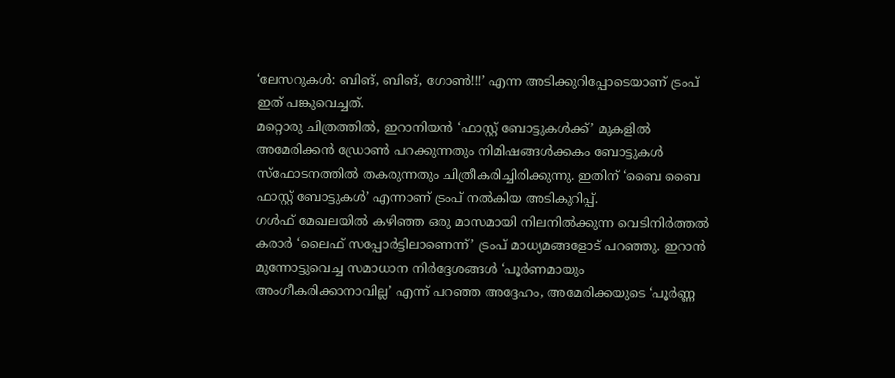‘ലേസറുകൾ: ബിങ്, ബിങ്, ഗോൺ!!!’ എന്ന അടിക്കുറിപ്പോടെയാണ് ട്രംപ് ഇത് പങ്കുവെച്ചത്.
മറ്റൊരു ചിത്രത്തിൽ, ഇറാനിയൻ ‘ഫാസ്റ്റ് ബോട്ടുകൾക്ക്’ മുകളിൽ അമേരിക്കൻ ഡ്രോൺ പറക്കുന്നതും നിമിഷങ്ങൾക്കകം ബോട്ടുകൾ സ്ഫോടനത്തിൽ തകരുന്നതും ചിത്രീകരിച്ചിരിക്കുന്നു. ഇതിന് ‘ബൈ ബൈ ഫാസ്റ്റ് ബോട്ടുകൾ’ എന്നാണ് ട്രംപ് നൽകിയ അടികുറിപ്പ്.
ഗൾഫ് മേഖലയിൽ കഴിഞ്ഞ ഒരു മാസമായി നിലനിൽക്കുന്ന വെടിനിർത്തൽ കരാർ ‘ലൈഫ് സപ്പോർട്ടിലാണെന്ന്’ ട്രംപ് മാധ്യമങ്ങളോട് പറഞ്ഞു. ഇറാൻ മുന്നോട്ടുവെച്ച സമാധാന നിർദ്ദേശങ്ങൾ ‘പൂർണമായും അംഗീകരിക്കാനാവില്ല’ എന്ന് പറഞ്ഞ അദ്ദേഹം, അമേരിക്കയുടെ ‘പൂർണ്ണ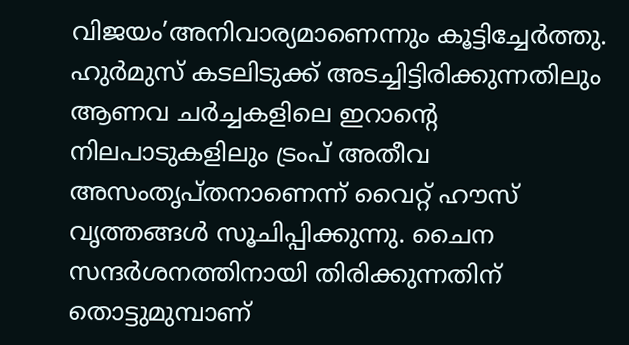വിജയം’അനിവാര്യമാണെന്നും കൂട്ടിച്ചേർത്തു.
ഹുർമുസ് കടലിടുക്ക് അടച്ചിട്ടിരിക്കുന്നതിലും ആണവ ചർച്ചകളിലെ ഇറാന്റെ നിലപാടുകളിലും ട്രംപ് അതീവ അസംതൃപ്തനാണെന്ന് വൈറ്റ് ഹൗസ് വൃത്തങ്ങൾ സൂചിപ്പിക്കുന്നു. ചൈന സന്ദർശനത്തിനായി തിരിക്കുന്നതിന് തൊട്ടുമുമ്പാണ്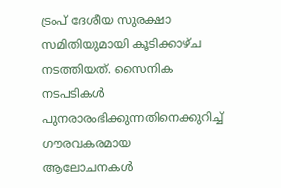ട്രംപ് ദേശീയ സുരക്ഷാ സമിതിയുമായി കൂടിക്കാഴ്ച നടത്തിയത്. സൈനിക നടപടികൾ പുനരാരംഭിക്കുന്നതിനെക്കുറിച്ച് ഗൗരവകരമായ ആലോചനകൾ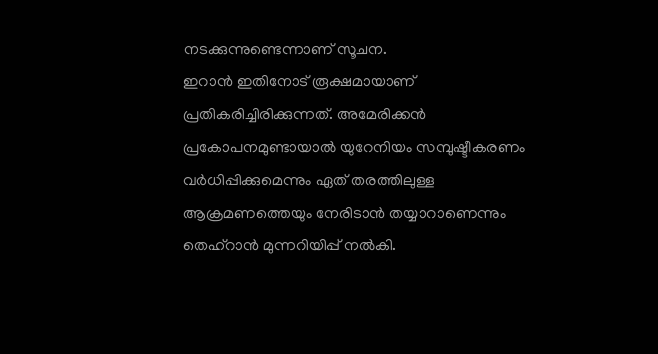നടക്കുന്നുണ്ടെന്നാണ് സൂചന.
ഇറാൻ ഇതിനോട് രൂക്ഷമായാണ് പ്രതികരിച്ചിരിക്കുന്നത്. അമേരിക്കൻ പ്രകോപനമുണ്ടായാൽ യുറേനിയം സമ്പുഷ്ടീകരണം വർധിപ്പിക്കുമെന്നും ഏത് തരത്തിലുള്ള ആക്രമണത്തെയും നേരിടാൻ തയ്യാറാണെന്നും തെഹ്റാൻ മുന്നറിയിപ്പ് നൽകി.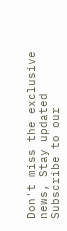Don't miss the exclusive news, Stay updated
Subscribe to our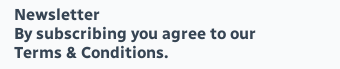Newsletter
By subscribing you agree to our Terms & Conditions.